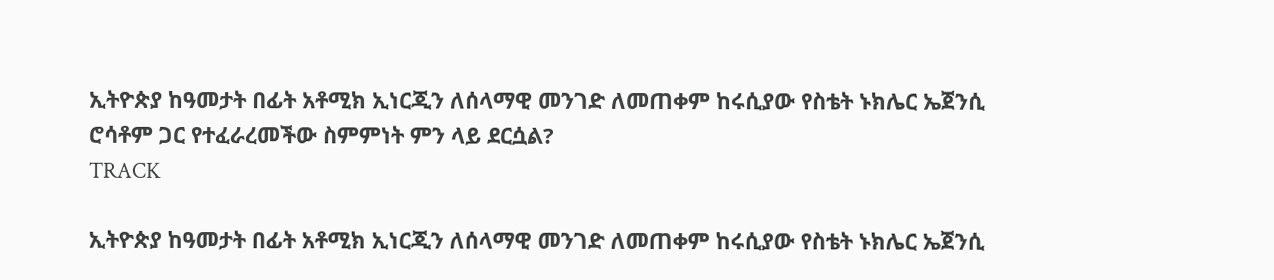ኢትዮጵያ ከዓመታት በፊት አቶሚክ ኢነርጂን ለሰላማዊ መንገድ ለመጠቀም ከሩሲያው የስቴት ኑክሌር ኤጀንሲ ሮሳቶም ጋር የተፈራረመችው ስምምነት ምን ላይ ደርሷል?
TRACK

ኢትዮጵያ ከዓመታት በፊት አቶሚክ ኢነርጂን ለሰላማዊ መንገድ ለመጠቀም ከሩሲያው የስቴት ኑክሌር ኤጀንሲ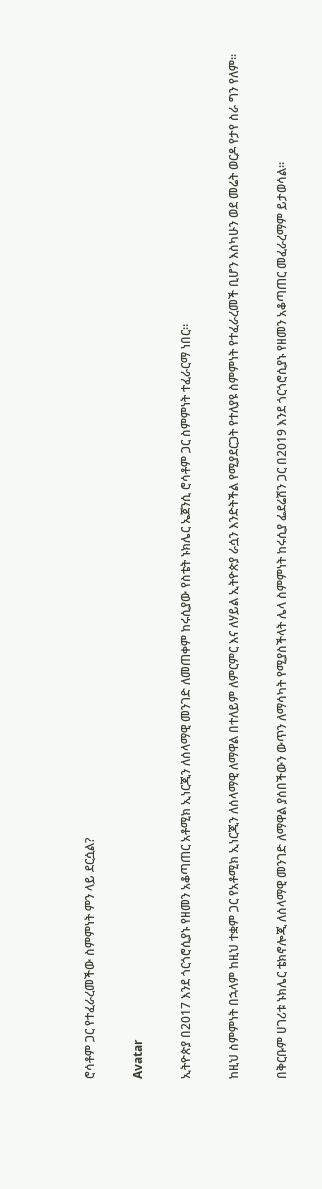ሮሳቶም ጋር የተፈራረመችው ስምምነት ምን ላይ ደርሷል?

Avatar

ኢትዮጵያ በ2017 እንደ ጎርጎሮሲያኑ የዘመን አቆጣጠር አቶሚክ ኢነርጂን ለሰላማዊ መንገድ ለመጠቀም ከሩሲያው የስቴት ኑክሌር ኤጀንሲ ሮሳቶም ጋር ስምምነት ተፈራርማ ነበር፡፡

ከዚህ ስምምነት በኋላም ከዚህ ተቋም ጋር የአቶሚክ ኢነርጂን ለሰላማዊ ለማዋል በተለይም ለምርምር እና ለሃይል ኢትዮጵያ ራሷን እንድትችል የሚያደርጋት የተለያዩ ስምምነት የተፈራረመች ቢሆን እስካሁን ወደ መሬት ወርዶ የታየ ስራ ግን የለም፡፡

በቅርቡም ሀገሪቱ ኑክሌር ቴክኖሎጂ ለሰላማዊ መንገድ ለማዋል ያሰበችውን ውጥን ለማሳካት የሚያስችላት ሌላ ስምምነት ከሩሲያ ፌደሬሽን ጋር በ2019 እንደ ጎርጎሮሲያኑ የዘመን አቆጣጠር መፈራረማም ይታወሳል።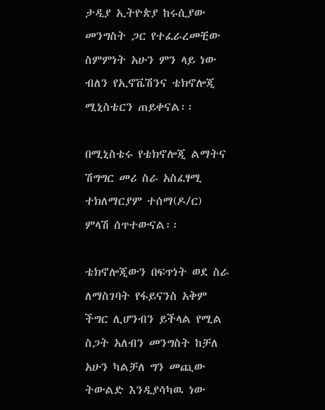ታዲያ ኢትዮጵያ ከሩሲያው መንግስት ጋር የተፈራረመቺው ስምምነት አሁን ምን ላይ ነው ብለን የኢኖቬሽንና ቴክኖሎጂ ሚኒስቴርን ጠይቀናል፡፡

በሚኒስቴሩ የቴክኖሎጂ ልማትና ሽግግር መሪ ስራ አስፈፃሚ ተክለማርያም ተሰማ(ዶ/ር) ምላሽ ሰጥተውናል፡፡

ቴክኖሎጂውን በፍጥነት ወደ ስራ ለማስገባት የፋይናንስ አቅም ችግር ሊሆንብን ይችላል የሚል ስጋት አለብን መንግስት ከቻለ አሁን ካልቻለ ግን መጪው ትውልድ እንዲያሳካዉ ነው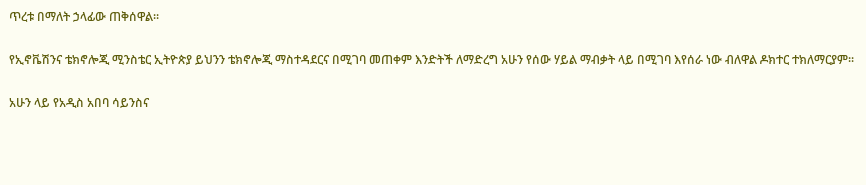ጥረቱ በማለት ኃላፊው ጠቅሰዋል፡፡

የኢኖቬሽንና ቴክኖሎጂ ሚንስቴር ኢትዮጵያ ይህንን ቴክኖሎጂ ማስተዳደርና በሚገባ መጠቀም እንድትች ለማድረግ አሁን የሰው ሃይል ማብቃት ላይ በሚገባ እየሰራ ነው ብለዋል ዶክተር ተክለማርያም፡፡

አሁን ላይ የአዲስ አበባ ሳይንስና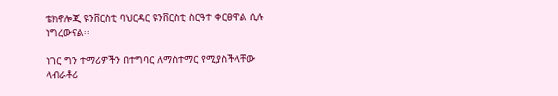ቴክኖሎጂ ዩንቨርስቲ ባህርዳር ዩንቨርስቲ ስርዓተ ቀርፀዋል ሲሉ ነግረውናል፡፡

ነገር ግን ተማሪዎችን በተግባር ለማስተማር የሚያስችላቸው ላብራቶሪ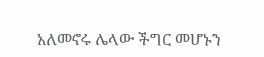አለመኖሩ ሌላው ችግር መሆኑን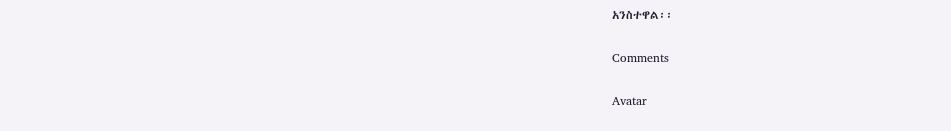አንስተዋል፡፡

Comments

Avatar